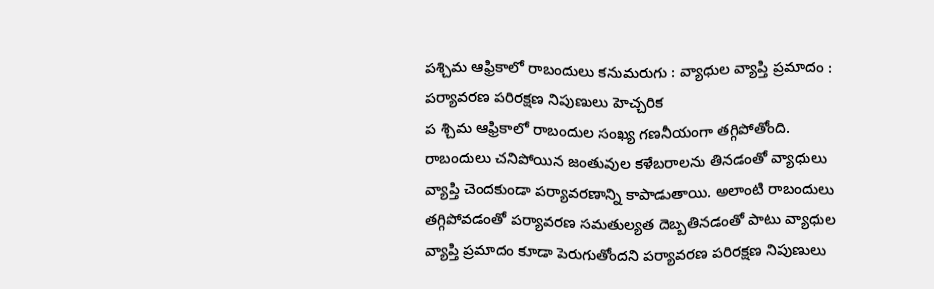పశ్చిమ ఆఫ్రికాలో రాబందులు కనుమరుగు : వ్యాధుల వ్యాప్తి ప్రమాదం : పర్యావరణ పరిరక్షణ నిపుణులు హెచ్చరిక
ప శ్చిమ ఆఫ్రికాలో రాబందుల సంఖ్య గణనీయంగా తగ్గిపోతోంది. రాబందులు చనిపోయిన జంతువుల కళేబరాలను తినడంతో వ్యాధులు వ్యాప్తి చెందకుండా పర్యావరణాన్ని కాపాడుతాయి. అలాంటి రాబందులు తగ్గిపోవడంతో పర్యావరణ సమతుల్యత దెబ్బతినడంతో పాటు వ్యాధుల వ్యాప్తి ప్రమాదం కూడా పెరుగుతోందని పర్యావరణ పరిరక్షణ నిపుణులు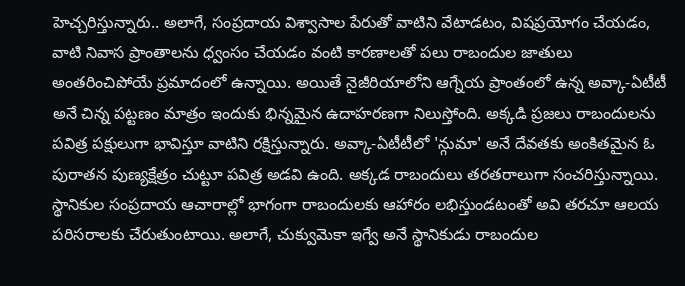హెచ్చరిస్తున్నారు.. అలాగే, సంప్రదాయ విశ్వాసాల పేరుతో వాటిని వేటాడటం, విషప్రయోగం చేయడం, వాటి నివాస ప్రాంతాలను ధ్వంసం చేయడం వంటి కారణాలతో పలు రాబందుల జాతులు అంతరించిపోయే ప్రమాదంలో ఉన్నాయి. అయితే నైజీరియాలోని ఆగ్నేయ ప్రాంతంలో ఉన్న అవ్కా-ఏటీటీ అనే చిన్న పట్టణం మాత్రం ఇందుకు భిన్నమైన ఉదాహరణగా నిలుస్తోంది. అక్కడి ప్రజలు రాబందులను పవిత్ర పక్షులుగా భావిస్తూ వాటిని రక్షిస్తున్నారు. అవ్కా-ఏటీటీలో 'న్గుమా' అనే దేవతకు అంకితమైన ఓ పురాతన పుణ్యక్షేత్రం చుట్టూ పవిత్ర అడవి ఉంది. అక్కడ రాబందులు తరతరాలుగా సంచరిస్తున్నాయి. స్థానికుల సంప్రదాయ ఆచారాల్లో భాగంగా రాబందులకు ఆహారం లభిస్తుండటంతో అవి తరచూ ఆలయ పరిసరాలకు చేరుతుంటాయి. అలాగే, చుక్వుమెకా ఇగ్వే అనే స్థానికుడు రాబందుల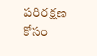పరిరక్షణ కోసం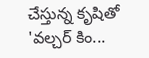చేస్తున్న కృషితో 'వల్చర్ కిం...